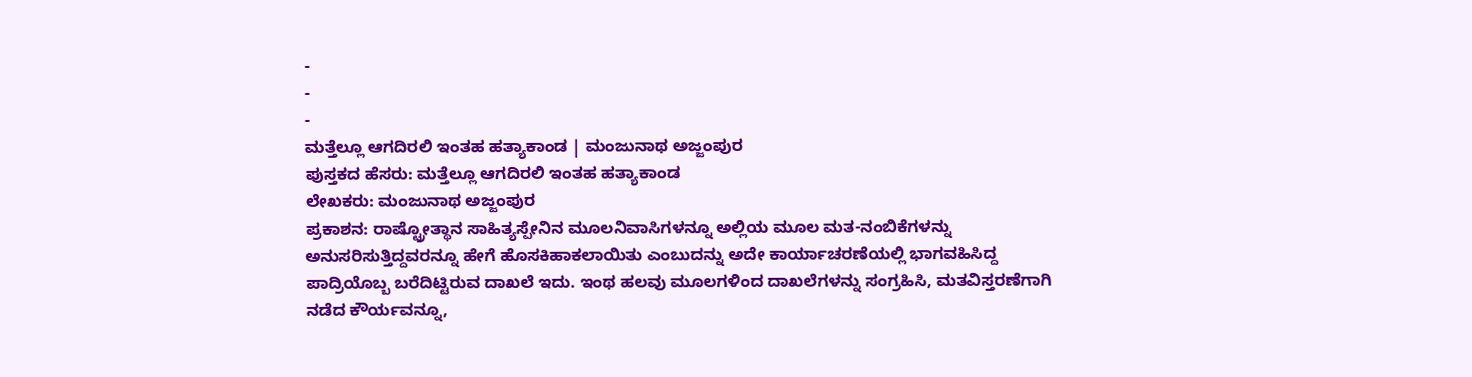-
-
-
ಮತ್ತೆಲ್ಲೂ ಆಗದಿರಲಿ ಇಂತಹ ಹತ್ಯಾಕಾಂಡ | ಮಂಜುನಾಥ ಅಜ್ಜಂಪುರ
ಪುಸ್ತಕದ ಹೆಸರು: ಮತ್ತೆಲ್ಲೂ ಆಗದಿರಲಿ ಇಂತಹ ಹತ್ಯಾಕಾಂಡ
ಲೇಖಕರು: ಮಂಜುನಾಥ ಅಜ್ಜಂಪುರ
ಪ್ರಕಾಶನ: ರಾಷ್ಟ್ರೋತ್ಥಾನ ಸಾಹಿತ್ಯಸ್ಪೇನಿನ ಮೂಲನಿವಾಸಿಗಳನ್ನೂ ಅಲ್ಲಿಯ ಮೂಲ ಮತ-ನಂಬಿಕೆಗಳನ್ನು ಅನುಸರಿಸುತ್ತಿದ್ದವರನ್ನೂ ಹೇಗೆ ಹೊಸಕಿಹಾಕಲಾಯಿತು ಎಂಬುದನ್ನು ಅದೇ ಕಾರ್ಯಾಚರಣೆಯಲ್ಲಿ ಭಾಗವಹಿಸಿದ್ದ ಪಾದ್ರಿಯೊಬ್ಬ ಬರೆದಿಟ್ಟಿರುವ ದಾಖಲೆ ಇದು. ಇಂಥ ಹಲವು ಮೂಲಗಳಿಂದ ದಾಖಲೆಗಳನ್ನು ಸಂಗ್ರಹಿಸಿ, ಮತವಿಸ್ತರಣೆಗಾಗಿ ನಡೆದ ಕೌರ್ಯವನ್ನೂ,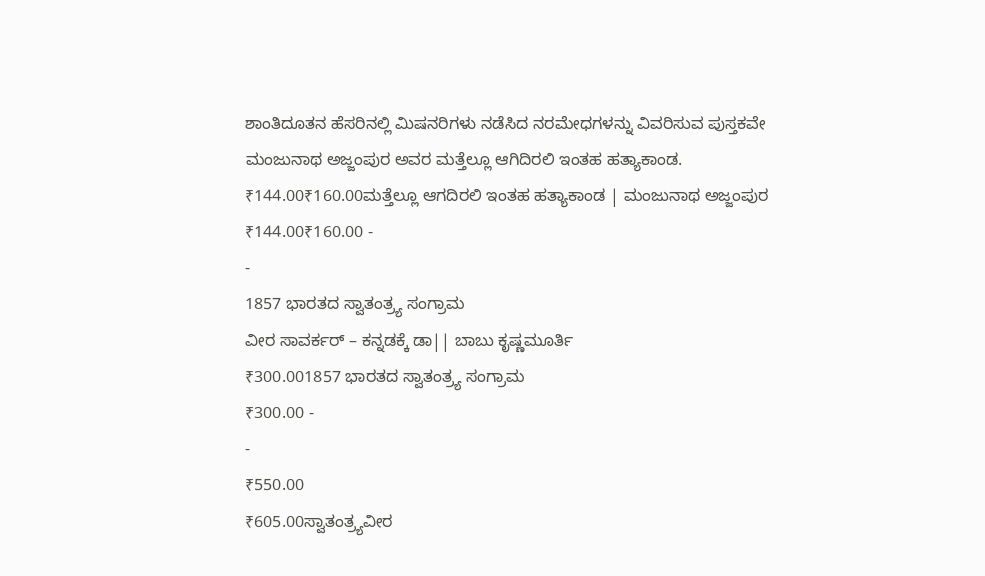ಶಾಂತಿದೂತನ ಹೆಸರಿನಲ್ಲಿ ಮಿಷನರಿಗಳು ನಡೆಸಿದ ನರಮೇಧಗಳನ್ನು ವಿವರಿಸುವ ಪುಸ್ತಕವೇ ಮಂಜುನಾಥ ಅಜ್ಜಂಪುರ ಅವರ ಮತ್ತೆಲ್ಲೂ ಆಗಿದಿರಲಿ ಇಂತಹ ಹತ್ಯಾಕಾಂಡ.
₹144.00₹160.00ಮತ್ತೆಲ್ಲೂ ಆಗದಿರಲಿ ಇಂತಹ ಹತ್ಯಾಕಾಂಡ | ಮಂಜುನಾಥ ಅಜ್ಜಂಪುರ
₹144.00₹160.00 -
-
1857 ಭಾರತದ ಸ್ವಾತಂತ್ರ್ಯ ಸಂಗ್ರಾಮ
ವೀರ ಸಾವರ್ಕರ್ – ಕನ್ನಡಕ್ಕೆ ಡಾ|| ಬಾಬು ಕೃಷ್ಣಮೂರ್ತಿ
₹300.001857 ಭಾರತದ ಸ್ವಾತಂತ್ರ್ಯ ಸಂಗ್ರಾಮ
₹300.00 -
-
₹550.00
₹605.00ಸ್ವಾತಂತ್ರ್ಯವೀರ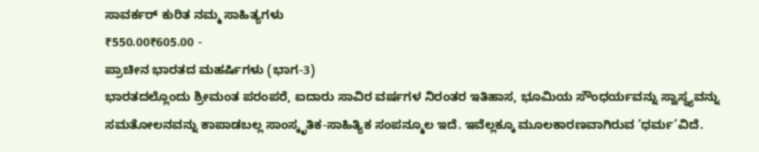ಸಾವರ್ಕರ್ ಕುರಿತ ನಮ್ಮ ಸಾಹಿತ್ಯಗಳು
₹550.00₹605.00 -
ಪ್ರಾಚೀನ ಭಾರತದ ಮಹರ್ಷಿಗಳು (ಭಾಗ-3)
ಭಾರತದಲ್ಲೊಂದು ಶ್ರೀಮಂತ ಪರಂಪರೆ, ಐದಾರು ಸಾವಿರ ವರ್ಷಗಳ ನಿರಂತರ ಇತಿಹಾಸ, ಭೂಮಿಯ ಸೌಂಧರ್ಯವನ್ನು ಸ್ವಾಸ್ಥ್ಯವನ್ನು ಸಮತೋಲನವನ್ನು ಕಾಪಾಡಬಲ್ಲ ಸಾಂಸ್ಕೃತಿಕ-ಸಾಹಿತ್ಯಿಕ ಸಂಪನ್ಮೂಲ ಇದೆ. ಇವೆಲ್ಲಕ್ಕೂ ಮೂಲಕಾರಣವಾಗಿರುವ ’ಧರ್ಮ’ವಿದೆ.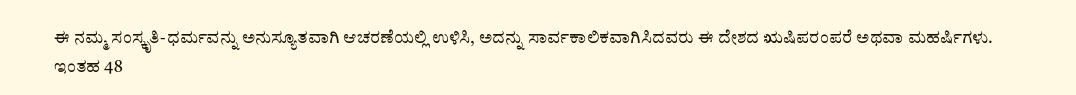ಈ ನಮ್ಮ ಸಂಸ್ಕೃತಿ-ಧರ್ಮವನ್ನು ಅನುಸ್ಯೂತವಾಗಿ ಆಚರಣೆಯಲ್ಲಿ ಉಳಿಸಿ, ಅದನ್ನು ಸಾರ್ವಕಾಲಿಕವಾಗಿಸಿದವರು ಈ ದೇಶದ ಋಷಿಪರಂಪರೆ ಅಥವಾ ಮಹರ್ಷಿಗಳು.
ಇಂತಹ 48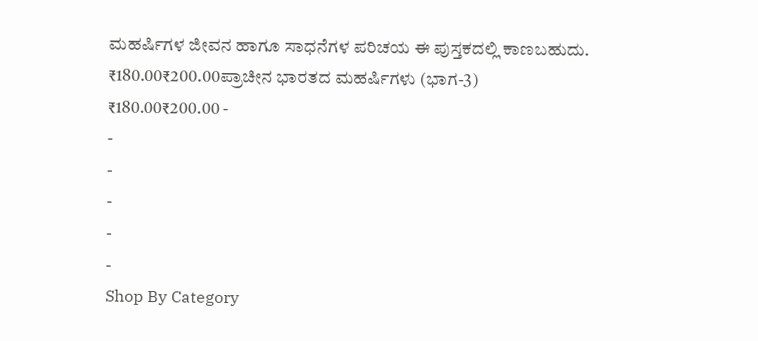ಮಹರ್ಷಿಗಳ ಜೀವನ ಹಾಗೂ ಸಾಧನೆಗಳ ಪರಿಚಯ ಈ ಪುಸ್ತಕದಲ್ಲಿ ಕಾಣಬಹುದು.
₹180.00₹200.00ಪ್ರಾಚೀನ ಭಾರತದ ಮಹರ್ಷಿಗಳು (ಭಾಗ-3)
₹180.00₹200.00 -
-
-
-
-
-
Shop By Category